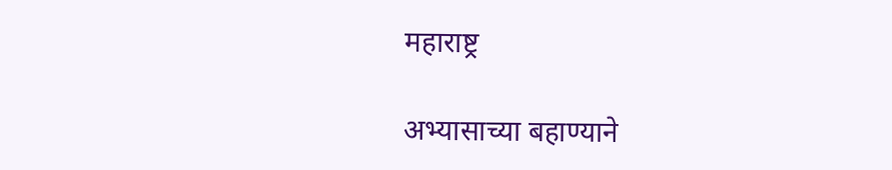महाराष्ट्र

अभ्यासाच्या बहाण्याने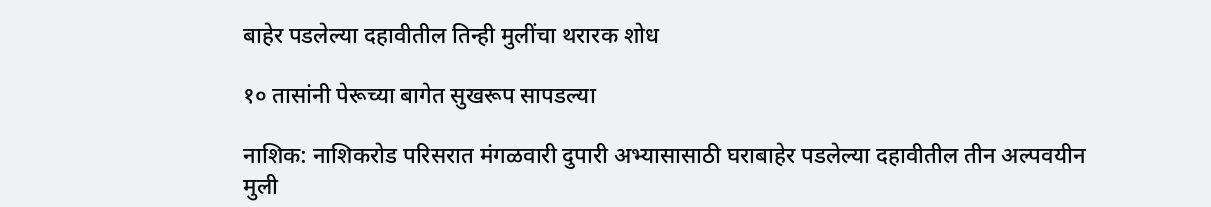बाहेर पडलेल्या दहावीतील तिन्ही मुलींचा थरारक शोध

१० तासांनी पेरूच्या बागेत सुखरूप सापडल्या

नाशिक: नाशिकरोड परिसरात मंगळवारी दुपारी अभ्यासासाठी घराबाहेर पडलेल्या दहावीतील तीन अल्पवयीन मुली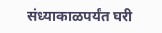संध्याकाळपर्यंत घरी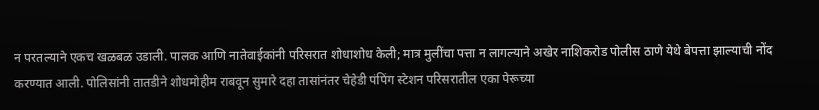न परतल्याने एकच खळबळ उडाली. पालक आणि नातेवाईकांनी परिसरात शोधाशोध केली; मात्र मुलींचा पत्ता न लागल्याने अखेर नाशिकरोड पोलीस ठाणे येथे बेपत्ता झाल्याची नोंद करण्यात आली. पोलिसांनी तातडीने शोधमोहीम राबवून सुमारे दहा तासांनंतर चेहेडी पंपिंग स्टेशन परिसरातील एका पेरूच्या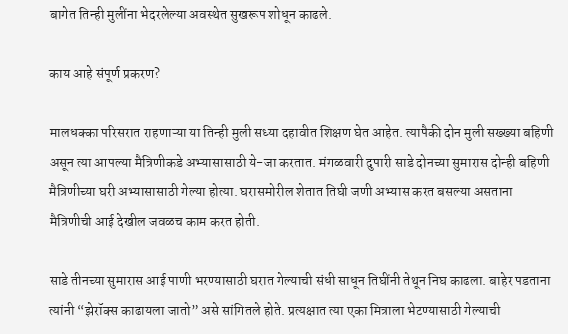बागेत तिन्ही मुलींना भेदरलेल्या अवस्थेत सुखरूप शोधून काढले.

काय आहे संपूर्ण प्रकरण?

मालधक्का परिसरात राहणाऱ्या या तिन्ही मुली सध्या दहावीत शिक्षण घेत आहेत. त्यापैकी दोन मुली सख्ख्या बहिणी असून त्या आपल्या मैत्रिणीकडे अभ्यासासाठी ये-जा करतात. मंगळवारी दुपारी साडे दोनच्या सुमारास दोन्ही बहिणी मैत्रिणीच्या घरी अभ्यासासाठी गेल्या होत्या. घरासमोरील शेतात तिघी जणी अभ्यास करत बसल्या असताना मैत्रिणीची आई देखील जवळच काम करत होती.

साडे तीनच्या सुमारास आई पाणी भरण्यासाठी घरात गेल्याची संधी साधून तिघींनी तेथून निघ काढला. बाहेर पडताना त्यांनी “झेरॉक्स काढायला जातो” असे सांगितले होते. प्रत्यक्षात त्या एका मित्राला भेटण्यासाठी गेल्याची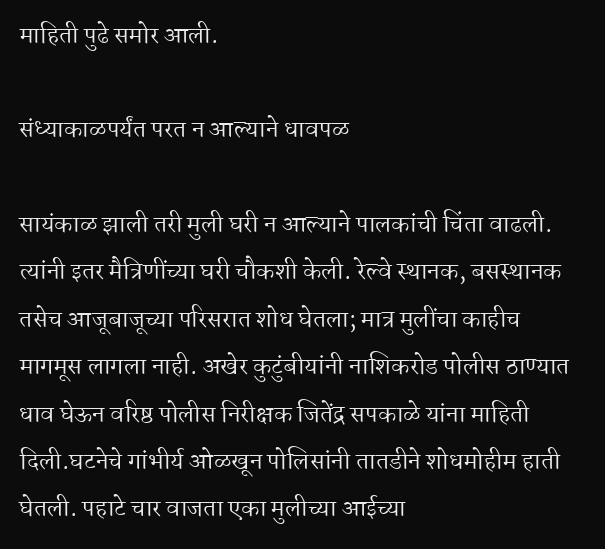माहिती पुढे समोर आली.

संध्याकाळपर्यंत परत न आल्याने धावपळ

सायंकाळ झाली तरी मुली घरी न आल्याने पालकांची चिंता वाढली. त्यांनी इतर मैत्रिणींच्या घरी चौकशी केली. रेल्वे स्थानक, बसस्थानक तसेच आजूबाजूच्या परिसरात शोध घेतला; मात्र मुलींचा काहीच मागमूस लागला नाही. अखेर कुटुंबीयांनी नाशिकरोड पोलीस ठाण्यात धाव घेऊन वरिष्ठ पोलीस निरीक्षक जितेंद्र सपकाळे यांना माहिती दिली.घटनेचे गांभीर्य ओळखून पोलिसांनी तातडीने शोधमोहीम हाती घेतली. पहाटे चार वाजता एका मुलीच्या आईच्या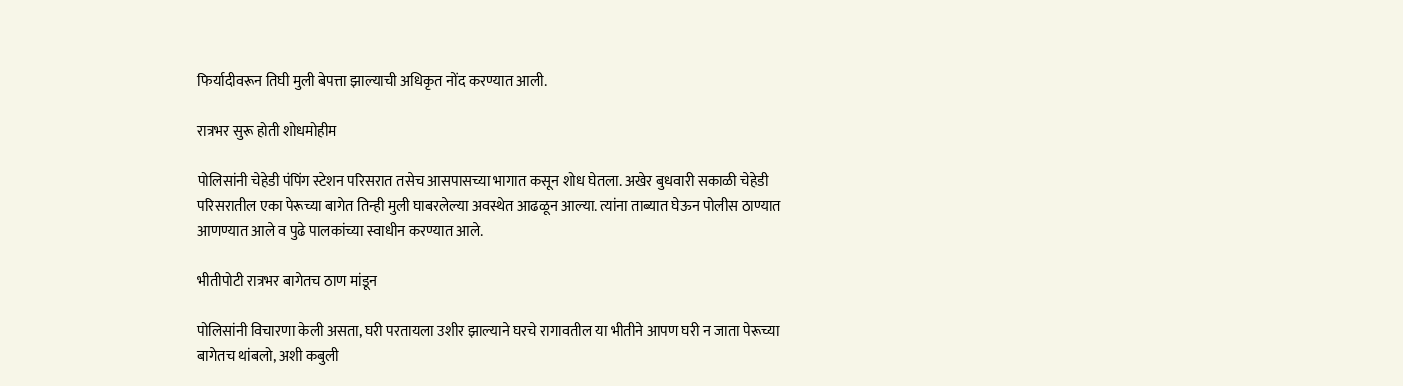फिर्यादीवरून तिघी मुली बेपत्ता झाल्याची अधिकृत नोंद करण्यात आली.

रात्रभर सुरू होती शोधमोहीम

पोलिसांनी चेहेडी पंपिंग स्टेशन परिसरात तसेच आसपासच्या भागात कसून शोध घेतला. अखेर बुधवारी सकाळी चेहेडी परिसरातील एका पेरूच्या बागेत तिन्ही मुली घाबरलेल्या अवस्थेत आढळून आल्या. त्यांना ताब्यात घेऊन पोलीस ठाण्यात आणण्यात आले व पुढे पालकांच्या स्वाधीन करण्यात आले.

भीतीपोटी रात्रभर बागेतच ठाण मांडून

पोलिसांनी विचारणा केली असता, घरी परतायला उशीर झाल्याने घरचे रागावतील या भीतीने आपण घरी न जाता पेरूच्या बागेतच थांबलो, अशी कबुली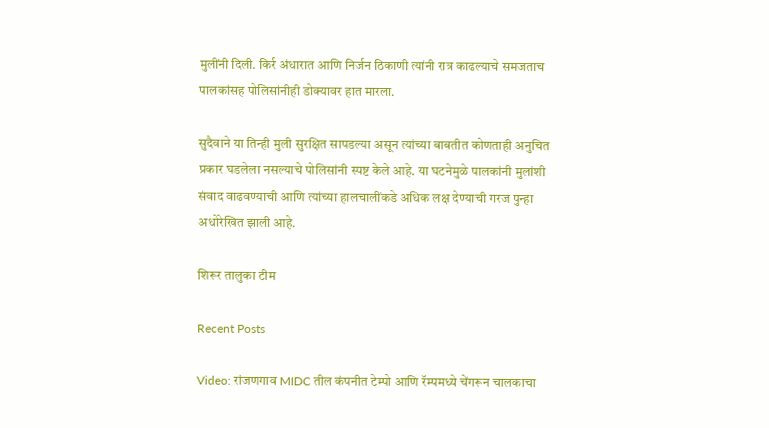मुलींनी दिली. किर्र अंधारात आणि निर्जन ठिकाणी त्यांनी रात्र काढल्याचे समजताच पालकांसह पोलिसांनीही डोक्यावर हात मारला.

सुदैवाने या तिन्ही मुली सुरक्षित सापडल्या असून त्यांच्या बाबतीत कोणताही अनुचित प्रकार घडलेला नसल्याचे पोलिसांनी स्पष्ट केले आहे. या घटनेमुळे पालकांनी मुलांशी संवाद वाढवण्याची आणि त्यांच्या हालचालींकडे अधिक लक्ष देण्याची गरज पुन्हा अधोरेखित झाली आहे.

शिरूर तालुका टीम

Recent Posts

Video: रांजणगाव MIDC तील कंपनीत टेम्पो आणि रॅम्पमध्ये चेंगरून चालकाचा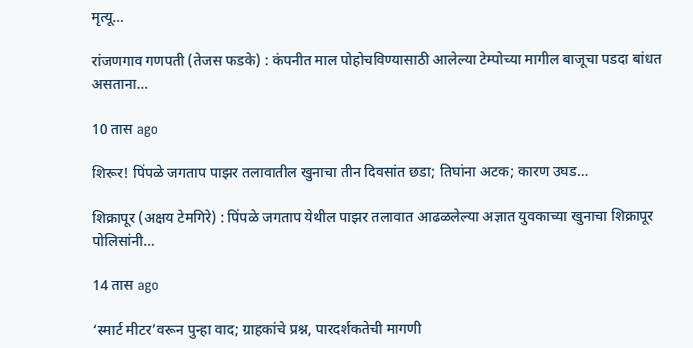मृत्यू…

रांजणगाव गणपती (तेजस फडके) : कंपनीत माल पोहोचविण्यासाठी आलेल्या टेम्पोच्या मागील बाजूचा पडदा बांधत असताना…

10 तास ago

शिरूर! पिंपळे जगताप पाझर तलावातील खुनाचा तीन दिवसांत छडा; तिघांना अटक; कारण उघड…

शिक्रापूर (अक्षय टेमगिरे) : पिंपळे जगताप येथील पाझर तलावात आढळलेल्या अज्ञात युवकाच्या खुनाचा शिक्रापूर पोलिसांनी…

14 तास ago

‘स्मार्ट मीटर’वरून पुन्हा वाद; ग्राहकांचे प्रश्न, पारदर्शकतेची मागणी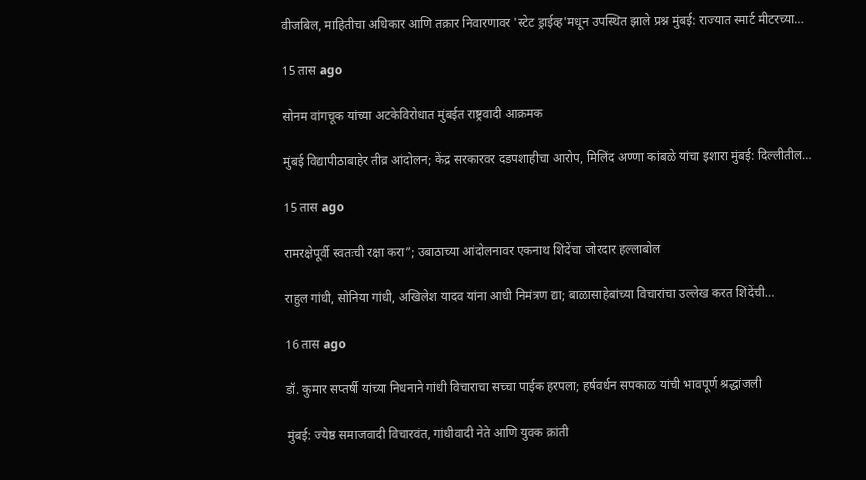वीजबिल, माहितीचा अधिकार आणि तक्रार निवारणावर 'स्टेट ड्राईव्ह'मधून उपस्थित झाले प्रश्न मुंबई: राज्यात स्मार्ट मीटरच्या…

15 तास ago

सोनम वांगचूक यांच्या अटकेविरोधात मुंबईत राष्ट्रवादी आक्रमक

मुंबई विद्यापीठाबाहेर तीव्र आंदोलन; केंद्र सरकारवर दडपशाहीचा आरोप, मिलिंद अण्णा कांबळे यांचा इशारा मुंबई: दिल्लीतील…

15 तास ago

रामरक्षेपूर्वी स्वतःची रक्षा करा”; उबाठाच्या आंदोलनावर एकनाथ शिंदेंचा जोरदार हल्लाबोल

राहुल गांधी, सोनिया गांधी, अखिलेश यादव यांना आधी निमंत्रण द्या; बाळासाहेबांच्या विचारांचा उल्लेख करत शिंदेंची…

16 तास ago

डॉ. कुमार सप्तर्षी यांच्या निधनाने गांधी विचाराचा सच्चा पाईक हरपला; हर्षवर्धन सपकाळ यांची भावपूर्ण श्रद्धांजली

मुंबई: ज्येष्ठ समाजवादी विचारवंत, गांधीवादी नेते आणि युवक क्रांती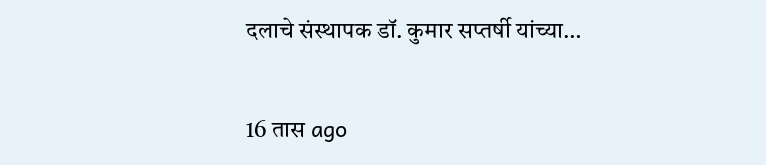दलाचे संस्थापक डॉ. कुमार सप्तर्षी यांच्या…

16 तास ago